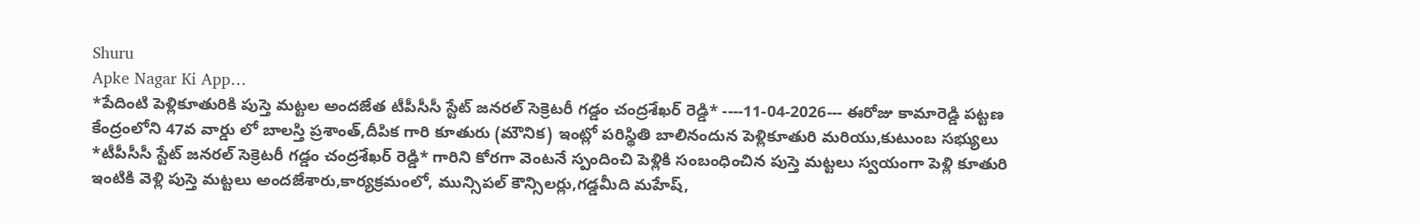Shuru
Apke Nagar Ki App…
*పేదింటి పెళ్లికూతురికి పుస్తె మట్టల అందజేత టీపీసీసీ స్టేట్ జనరల్ సెక్రెటరీ గడ్డం చంద్రశేఖర్ రెడ్డి* ----11-04-2026--- ఈరోజు కామారెడ్డి పట్టణ కేంద్రంలోని 47వ వార్డు లో బాలస్తి ప్రశాంత్,దీపిక గారి కూతురు (మౌనిక) ఇంట్లో పరిస్థితి బాలినందున పెళ్లికూతురి మరియు,కుటుంబ సభ్యులు *టీపీసీసీ స్టేట్ జనరల్ సెక్రెటరీ గడ్డం చంద్రశేఖర్ రెడ్డి* గారిని కోరగా వెంటనే స్పందించి పెళ్లికి సంబంధించిన పుస్తె మట్టలు స్వయంగా పెళ్లి కూతురి ఇంటికి వెళ్లి పుస్తె మట్టలు అందజేశారు,కార్యక్రమంలో, మున్సిపల్ కౌన్సిలర్లు,గడ్డమీది మహేష్,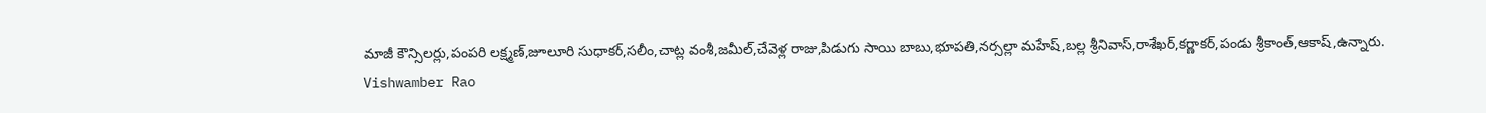మాజీ కౌన్సిలర్లు,పంపరి లక్ష్మణ్,జూలూరి సుధాకర్,సలీం,చాట్ల వంశీ,జమీల్,చేవెళ్ల రాజు,పిడుగు సాయి బాబు,భూపతి,నర్సల్లా మహేష్,బల్ల శ్రీనివాస్,రాశేఖర్,కర్ణాకర్,పండు శ్రీకాంత్,ఆకాష్,ఉన్నారు.
Vishwamber Rao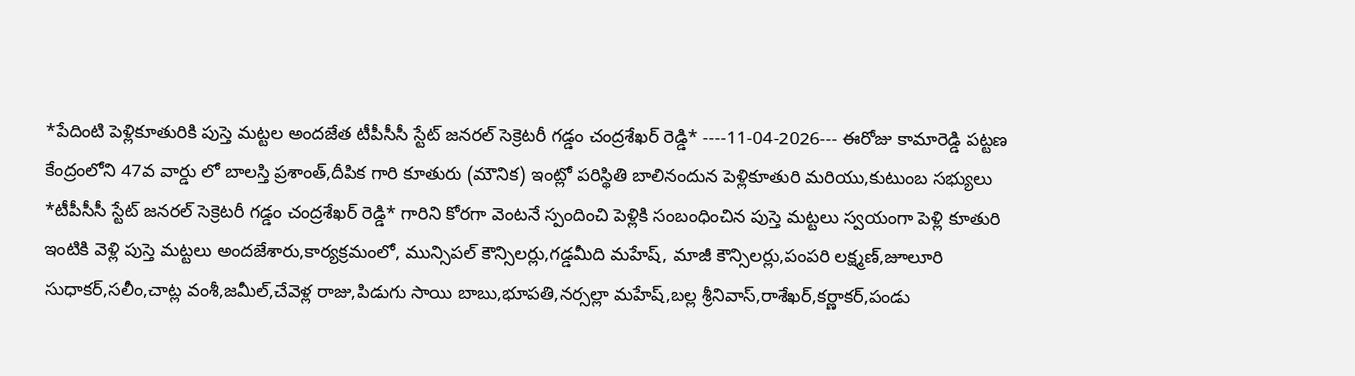*పేదింటి పెళ్లికూతురికి పుస్తె మట్టల అందజేత టీపీసీసీ స్టేట్ జనరల్ సెక్రెటరీ గడ్డం చంద్రశేఖర్ రెడ్డి* ----11-04-2026--- ఈరోజు కామారెడ్డి పట్టణ కేంద్రంలోని 47వ వార్డు లో బాలస్తి ప్రశాంత్,దీపిక గారి కూతురు (మౌనిక) ఇంట్లో పరిస్థితి బాలినందున పెళ్లికూతురి మరియు,కుటుంబ సభ్యులు *టీపీసీసీ స్టేట్ జనరల్ సెక్రెటరీ గడ్డం చంద్రశేఖర్ రెడ్డి* గారిని కోరగా వెంటనే స్పందించి పెళ్లికి సంబంధించిన పుస్తె మట్టలు స్వయంగా పెళ్లి కూతురి ఇంటికి వెళ్లి పుస్తె మట్టలు అందజేశారు,కార్యక్రమంలో, మున్సిపల్ కౌన్సిలర్లు,గడ్డమీది మహేష్, మాజీ కౌన్సిలర్లు,పంపరి లక్ష్మణ్,జూలూరి సుధాకర్,సలీం,చాట్ల వంశీ,జమీల్,చేవెళ్ల రాజు,పిడుగు సాయి బాబు,భూపతి,నర్సల్లా మహేష్,బల్ల శ్రీనివాస్,రాశేఖర్,కర్ణాకర్,పండు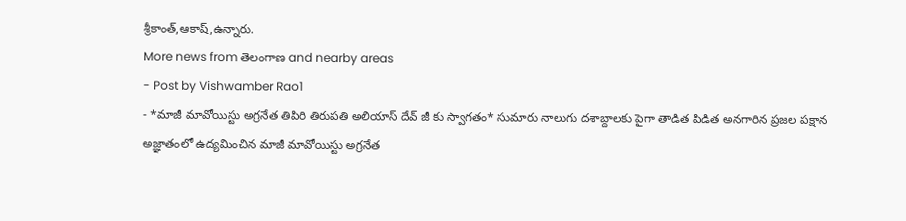శ్రీకాంత్,ఆకాష్,ఉన్నారు.
More news from తెలంగాణ and nearby areas
- Post by Vishwamber Rao1
- *మాజీ మావోయిస్టు అగ్రనేత తిపిరి తిరుపతి అలియాస్ దేవ్ జీ కు స్వాగతం* సుమారు నాలుగు దశాబ్దాలకు పైగా తాడిత పిడిత అనగారిన ప్రజల పక్షాన అజ్ఞాతంలో ఉద్యమించిన మాజీ మావోయిస్టు అగ్రనేత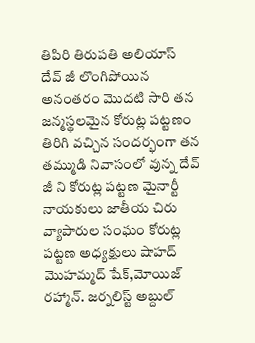తిపిరి తిరుపతి అలియాస్ దేవ్ జీ లొంగిపోయిన అనంతరం మొదటి సారి తన జన్మస్థలమైన కోరుట్ల పట్టణం తిరిగి వచ్చిన సందర్భంగా తన తమ్ముడి నివాసంలో వున్న దేవ్ జీ ని కోరుట్ల పట్టణ మైనార్టీ నాయకులు జాతీయ చిరు వ్యాపారుల సంఘం కోరుట్ల పట్టణ అధ్యక్షులు షాహద్ మొహమ్మద్ షేక్,మోయిజ్ రహ్మాన్. జర్నలిస్ట్ అబ్దుల్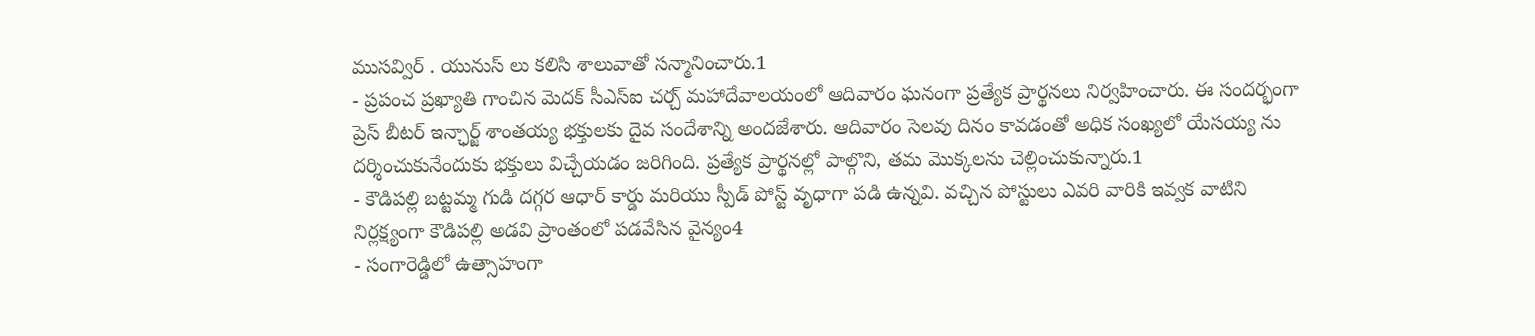ముసవ్విర్ . యునుస్ లు కలిసి శాలువాతో సన్మానించారు.1
- ప్రపంచ ప్రఖ్యాతి గాంచిన మెదక్ సీఎస్ఐ చర్చ్ మహాదేవాలయంలో ఆదివారం ఘనంగా ప్రత్యేక ప్రార్థనలు నిర్వహించారు. ఈ సందర్భంగా ప్రెస్ బీటర్ ఇన్ఛార్జ్ శాంతయ్య భక్తులకు దైవ సందేశాన్ని అందజేశారు. ఆదివారం సెలవు దినం కావడంతో అధిక సంఖ్యలో యేసయ్య ను దర్శించుకునేందుకు భక్తులు విచ్చేయడం జరిగింది. ప్రత్యేక ప్రార్థనల్లో పాల్గొని, తమ మొక్కలను చెల్లించుకున్నారు.1
- కౌడిపల్లి బట్టమ్మ గుడి దగ్గర ఆధార్ కార్డు మరియు స్పీడ్ పోస్ట్ వృధాగా పడి ఉన్నవి. వచ్చిన పోస్టులు ఎవరి వారికి ఇవ్వక వాటిని నిర్లక్ష్యంగా కౌడిపల్లి అడవి ప్రాంతంలో పడవేసిన వైన్యం4
- సంగారెడ్డిలో ఉత్సాహంగా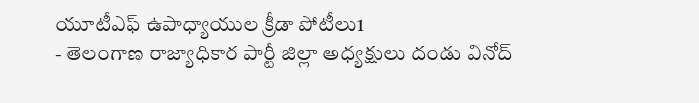యూటీఎఫ్ ఉపాధ్యాయుల క్రీడా పోటీలు1
- తెలంగాణ రాజ్యాధికార పార్టీ జిల్లా అధ్యక్షులు దండు వినోద్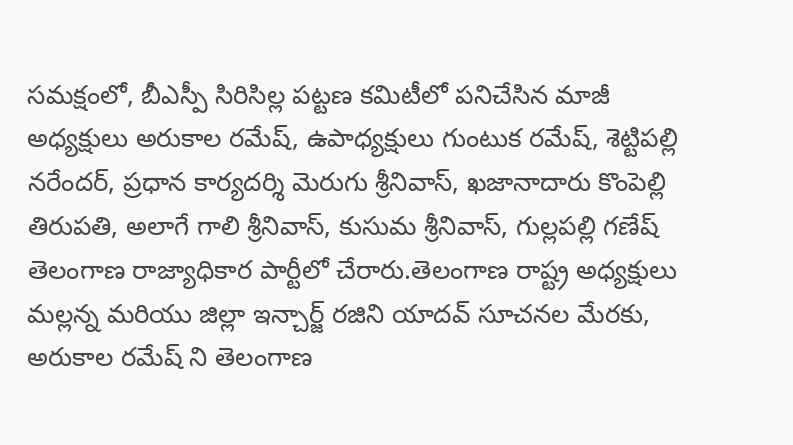సమక్షంలో, బీఎస్పీ సిరిసిల్ల పట్టణ కమిటీలో పనిచేసిన మాజీ అధ్యక్షులు అరుకాల రమేష్, ఉపాధ్యక్షులు గుంటుక రమేష్, శెట్టిపల్లి నరేందర్, ప్రధాన కార్యదర్శి మెరుగు శ్రీనివాస్, ఖజానాదారు కొంపెల్లి తిరుపతి, అలాగే గాలి శ్రీనివాస్, కుసుమ శ్రీనివాస్, గుల్లపల్లి గణేష్ తెలంగాణ రాజ్యాధికార పార్టీలో చేరారు.తెలంగాణ రాష్ట్ర అధ్యక్షులు మల్లన్న మరియు జిల్లా ఇన్చార్జ్ రజిని యాదవ్ సూచనల మేరకు, అరుకాల రమేష్ ని తెలంగాణ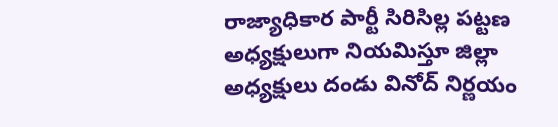రాజ్యాధికార పార్టీ సిరిసిల్ల పట్టణ అధ్యక్షులుగా నియమిస్తూ జిల్లా అధ్యక్షులు దండు వినోద్ నిర్ణయం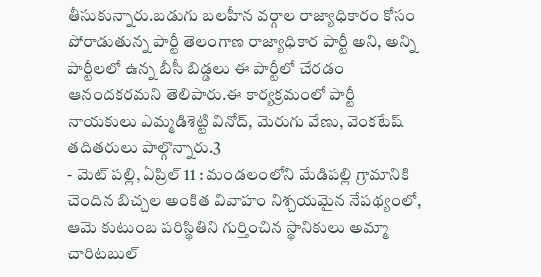తీసుకున్నారు.బడుగు బలహీన వర్గాల రాజ్యాధికారం కోసం పోరాడుతున్న పార్టీ తెలంగాణ రాజ్యాధికార పార్టీ అని, అన్ని పార్టీలలో ఉన్న బీసీ బిడ్డలు ఈ పార్టీలో చేరడం ఆనందకరమని తెలిపారు.ఈ కార్యక్రమంలో పార్టీ నాయకులు ఎమ్మడిశెట్టి వినోద్, మెరుగు వేణు, వెంకటేష్ తదితరులు పాల్గొన్నారు.3
- మెట్ పల్లి, ఏప్రిల్ 11 : మండలంలోని మేడిపల్లి గ్రామానికి చెందిన బిచ్చల అంకిత వివాహం నిశ్చయమైన నేపథ్యంలో, ఆమె కుటుంబ పరిస్థితిని గుర్తించిన స్థానికులు అమ్మా చారిటబుల్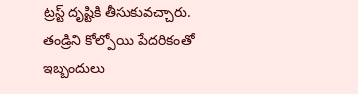ట్రస్ట్ దృష్టికి తీసుకువచ్చారు. తండ్రిని కోల్పోయి పేదరికంతో ఇబ్బందులు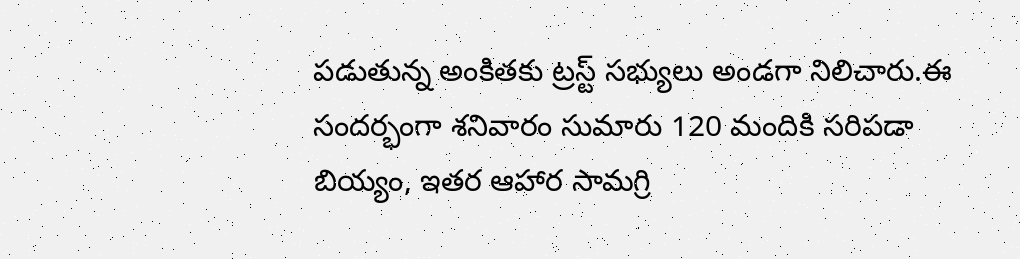పడుతున్న అంకితకు ట్రస్ట్ సభ్యులు అండగా నిలిచారు.ఈ సందర్భంగా శనివారం సుమారు 120 మందికి సరిపడా బియ్యం, ఇతర ఆహార సామగ్రి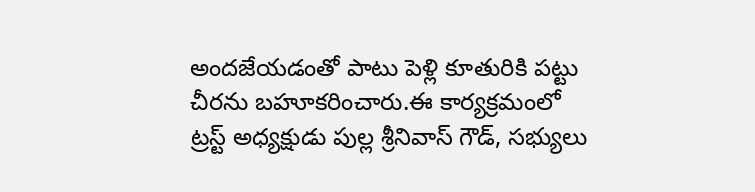అందజేయడంతో పాటు పెళ్లి కూతురికి పట్టు చీరను బహూకరించారు.ఈ కార్యక్రమంలో ట్రస్ట్ అధ్యక్షుడు పుల్ల శ్రీనివాస్ గౌడ్, సభ్యులు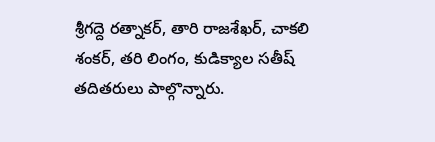శ్రీగద్దె రత్నాకర్, తారి రాజశేఖర్, చాకలి శంకర్, తరి లింగం, కుడిక్యాల సతీష్ తదితరులు పాల్గొన్నారు.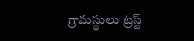గ్రామస్థులు ట్రస్ట్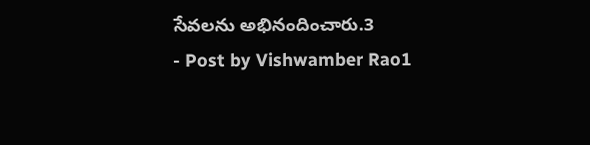సేవలను అభినందించారు.3
- Post by Vishwamber Rao1